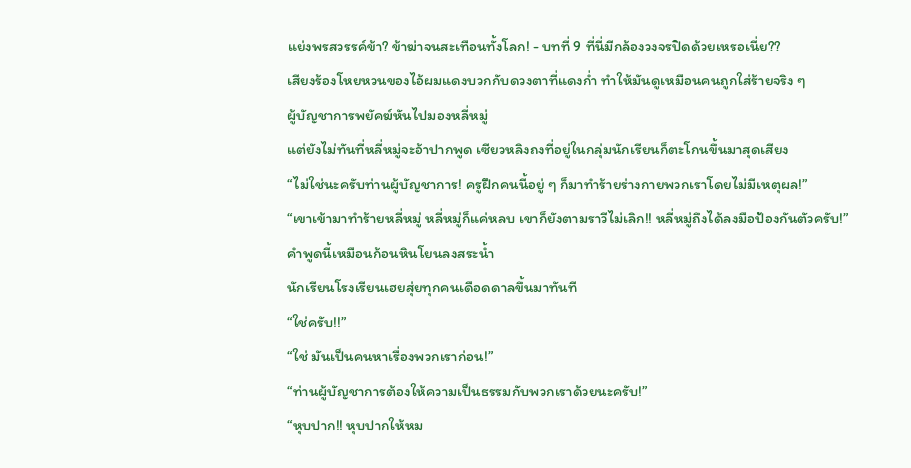แย่งพรสวรรค์ข้า? ข้าฆ่าจนสะเทือนทั้งโลก! - บทที่ 9 ที่นี่มีกล้องวงจรปิดด้วยเหรอเนี่ย??
เสียงร้องโหยหวนของไอ้ผมแดงบวกกับดวงตาที่แดงก่ำ ทำให้มันดูเหมือนคนถูกใส่ร้ายจริง ๆ
ผู้บัญชาการพยัคฆ์หันไปมองหลี่หมู่
แต่ยังไม่ทันที่หลี่หมู่จะอ้าปากพูด เซียวหลิงถงที่อยู่ในกลุ่มนักเรียนก็ตะโกนขึ้นมาสุดเสียง
“ไม่ใช่นะครับท่านผู้บัญชาการ! ครูฝึกคนนี้อยู่ ๆ ก็มาทำร้ายร่างกายพวกเราโดยไม่มีเหตุผล!”
“เขาเข้ามาทำร้ายหลี่หมู่ หลี่หมู่ก็แค่หลบ เขาก็ยังตามราวีไม่เลิก!! หลี่หมู่ถึงได้ลงมือป้องกันตัวครับ!”
คำพูดนี้เหมือนก้อนหินโยนลงสระน้ำ
นักเรียนโรงเรียนเฮยสุ่ยทุกคนเดือดดาลขึ้นมาทันที
“ใช่ครับ!!”
“ใช่ มันเป็นคนหาเรื่องพวกเราก่อน!”
“ท่านผู้บัญชาการต้องให้ความเป็นธรรมกับพวกเราด้วยนะครับ!”
“หุบปาก!! หุบปากให้หม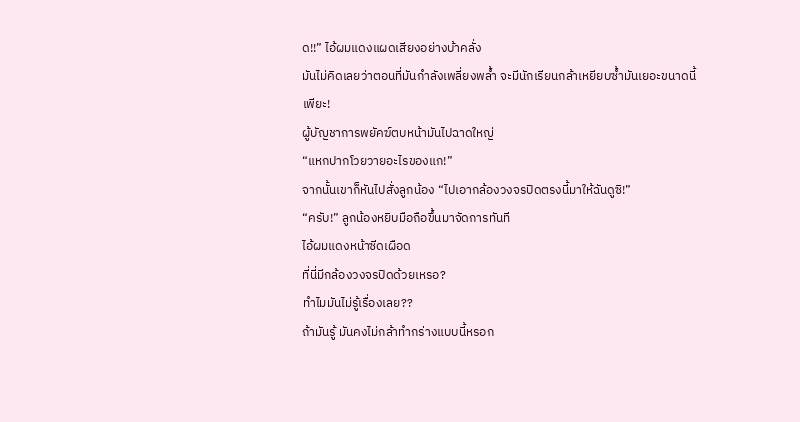ด!!” ไอ้ผมแดงแผดเสียงอย่างบ้าคลั่ง
มันไม่คิดเลยว่าตอนที่มันกำลังเพลี่ยงพล้ำ จะมีนักเรียนกล้าเหยียบซ้ำมันเยอะขนาดนี้
เพียะ!
ผู้บัญชาการพยัคฆ์ตบหน้ามันไปฉาดใหญ่
“แหกปากโวยวายอะไรของแก!”
จากนั้นเขาก็หันไปสั่งลูกน้อง “ไปเอากล้องวงจรปิดตรงนี้มาให้ฉันดูซิ!”
“ครับ!” ลูกน้องหยิบมือถือขึ้นมาจัดการทันที
ไอ้ผมแดงหน้าซีดเผือด
ที่นี่มีกล้องวงจรปิดด้วยเหรอ?
ทำไมมันไม่รู้เรื่องเลย??
ถ้ามันรู้ มันคงไม่กล้าทำกร่างแบบนี้หรอก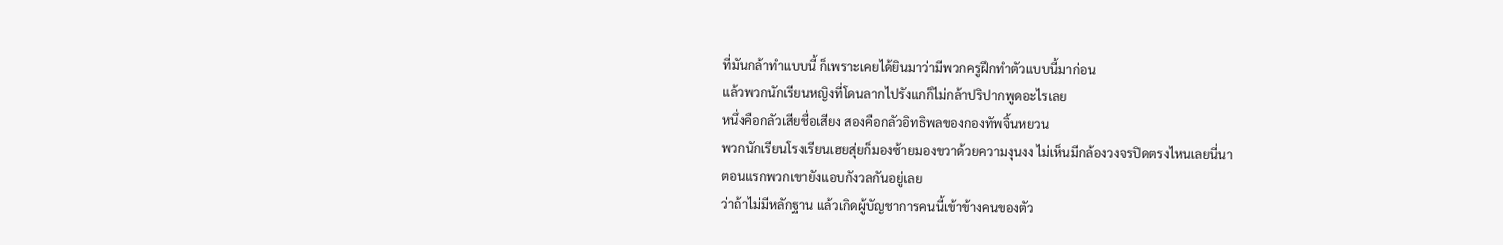ที่มันกล้าทำแบบนี้ ก็เพราะเคยได้ยินมาว่ามีพวกครูฝึกทำตัวแบบนี้มาก่อน
แล้วพวกนักเรียนหญิงที่โดนลากไปรังแกก็ไม่กล้าปริปากพูดอะไรเลย
หนึ่งคือกลัวเสียชื่อเสียง สองคือกลัวอิทธิพลของกองทัพจิ้นหยวน
พวกนักเรียนโรงเรียนเฮยสุ่ยก็มองซ้ายมองขวาด้วยความงุนงง ไม่เห็นมีกล้องวงจรปิดตรงไหนเลยนี่นา
ตอนแรกพวกเขายังแอบกังวลกันอยู่เลย
ว่าถ้าไม่มีหลักฐาน แล้วเกิดผู้บัญชาการคนนี้เข้าข้างคนของตัว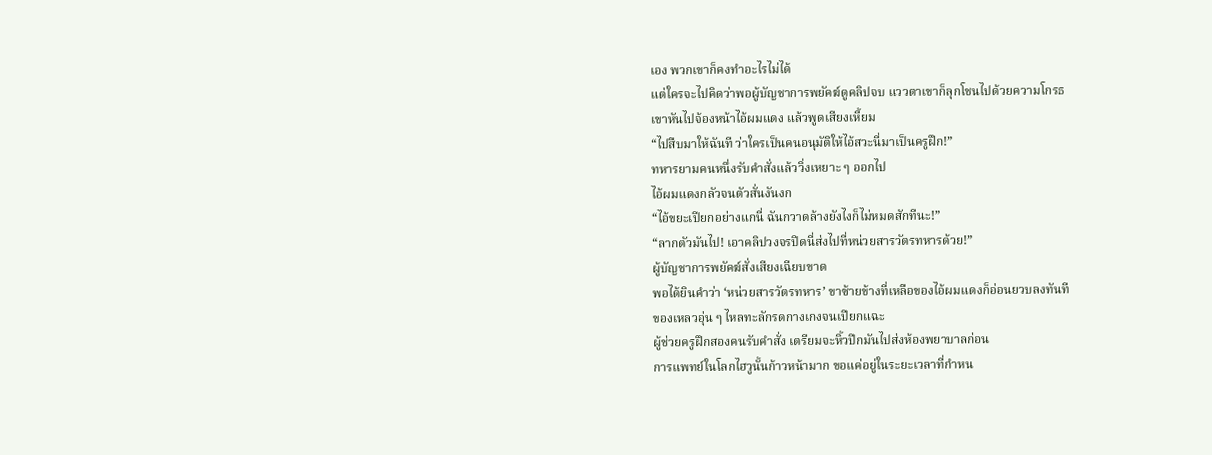เอง พวกเขาก็คงทำอะไรไม่ได้
แต่ใครจะไปคิดว่าพอผู้บัญชาการพยัคฆ์ดูคลิปจบ แววตาเขาก็ลุกโชนไปด้วยความโกรธ
เขาหันไปจ้องหน้าไอ้ผมแดง แล้วพูดเสียงเหี้ยม
“ไปสืบมาให้ฉันที ว่าใครเป็นคนอนุมัติให้ไอ้สวะนี่มาเป็นครูฝึก!”
ทหารยามคนหนึ่งรับคำสั่งแล้ววิ่งเหยาะ ๆ ออกไป
ไอ้ผมแดงกลัวจนตัวสั่นงันงก
“ไอ้ขยะเปียกอย่างแกนี่ ฉันกวาดล้างยังไงก็ไม่หมดสักทีนะ!”
“ลากตัวมันไป! เอาคลิปวงจรปิดนี่ส่งไปที่หน่วยสารวัตรทหารด้วย!”
ผู้บัญชาการพยัคฆ์สั่งเสียงเฉียบขาด
พอได้ยินคำว่า ‘หน่วยสารวัตรทหาร’ ขาซ้ายข้างที่เหลือของไอ้ผมแดงก็อ่อนยวบลงทันที
ของเหลวอุ่น ๆ ไหลทะลักรดกางเกงจนเปียกแฉะ
ผู้ช่วยครูฝึกสองคนรับคำสั่ง เตรียมจะหิ้วปีกมันไปส่งห้องพยาบาลก่อน
การแพทย์ในโลกไฮวูนั้นก้าวหน้ามาก ขอแค่อยู่ในระยะเวลาที่กำหน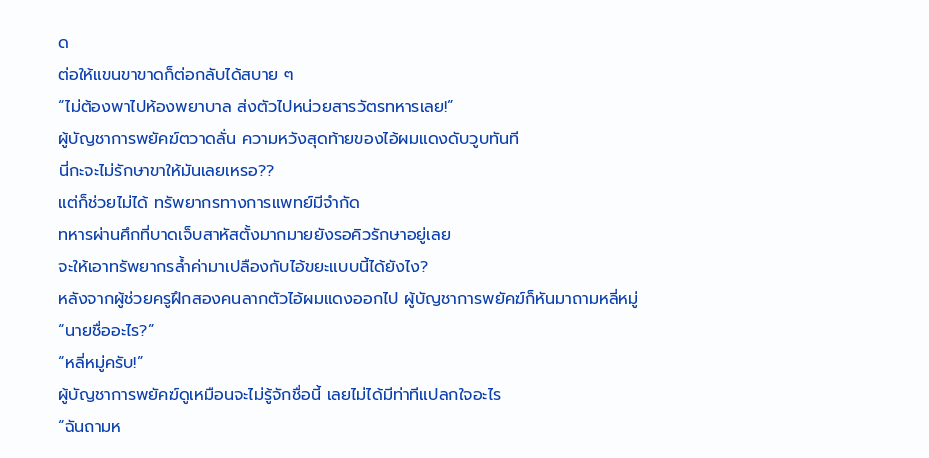ด
ต่อให้แขนขาขาดก็ต่อกลับได้สบาย ๆ
“ไม่ต้องพาไปห้องพยาบาล ส่งตัวไปหน่วยสารวัตรทหารเลย!”
ผู้บัญชาการพยัคฆ์ตวาดลั่น ความหวังสุดท้ายของไอ้ผมแดงดับวูบทันที
นี่กะจะไม่รักษาขาให้มันเลยเหรอ??
แต่ก็ช่วยไม่ได้ ทรัพยากรทางการแพทย์มีจำกัด
ทหารผ่านศึกที่บาดเจ็บสาหัสตั้งมากมายยังรอคิวรักษาอยู่เลย
จะให้เอาทรัพยากรล้ำค่ามาเปลืองกับไอ้ขยะแบบนี้ได้ยังไง?
หลังจากผู้ช่วยครูฝึกสองคนลากตัวไอ้ผมแดงออกไป ผู้บัญชาการพยัคฆ์ก็หันมาถามหลี่หมู่
“นายชื่ออะไร?”
“หลี่หมู่ครับ!”
ผู้บัญชาการพยัคฆ์ดูเหมือนจะไม่รู้จักชื่อนี้ เลยไม่ได้มีท่าทีแปลกใจอะไร
“ฉันถามห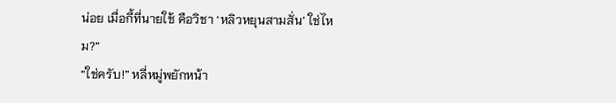น่อย เมื่อกี้ที่นายใช้ คือวิชา ‘หลิวหยุนสามสั่น’ ใช่ไหม?”
“ใช่ครับ!” หลี่หมู่พยักหน้า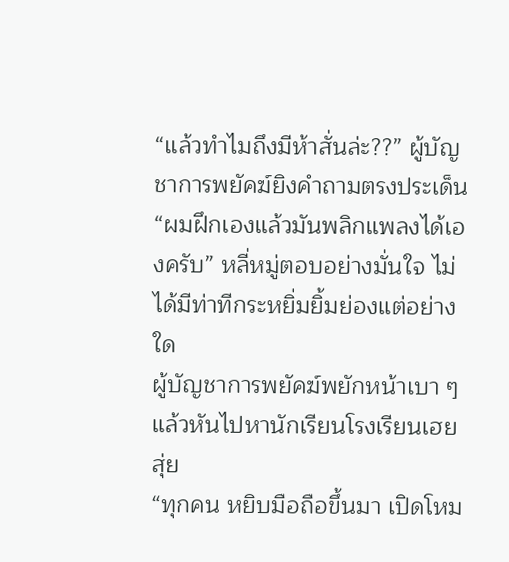“แล้วทำไมถึงมีห้าสั่นล่ะ??” ผู้บัญชาการพยัคฆ์ยิงคำถามตรงประเด็น
“ผมฝึกเองแล้วมันพลิกแพลงได้เองครับ” หลี่หมู่ตอบอย่างมั่นใจ ไม่ได้มีท่าทีกระหยิ่มยิ้มย่องแต่อย่างใด
ผู้บัญชาการพยัคฆ์พยักหน้าเบา ๆ แล้วหันไปหานักเรียนโรงเรียนเฮยสุ่ย
“ทุกคน หยิบมือถือขึ้นมา เปิดโหม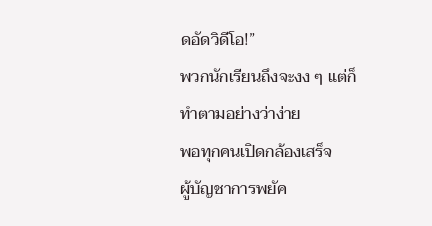ดอัดวิดีโอ!”
พวกนักเรียนถึงจะงง ๆ แต่ก็ทำตามอย่างว่าง่าย
พอทุกคนเปิดกล้องเสร็จ
ผู้บัญชาการพยัค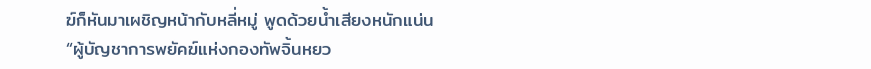ฆ์ก็หันมาเผชิญหน้ากับหลี่หมู่ พูดด้วยน้ำเสียงหนักแน่น
“ผู้บัญชาการพยัคฆ์แห่งกองทัพจิ้นหยว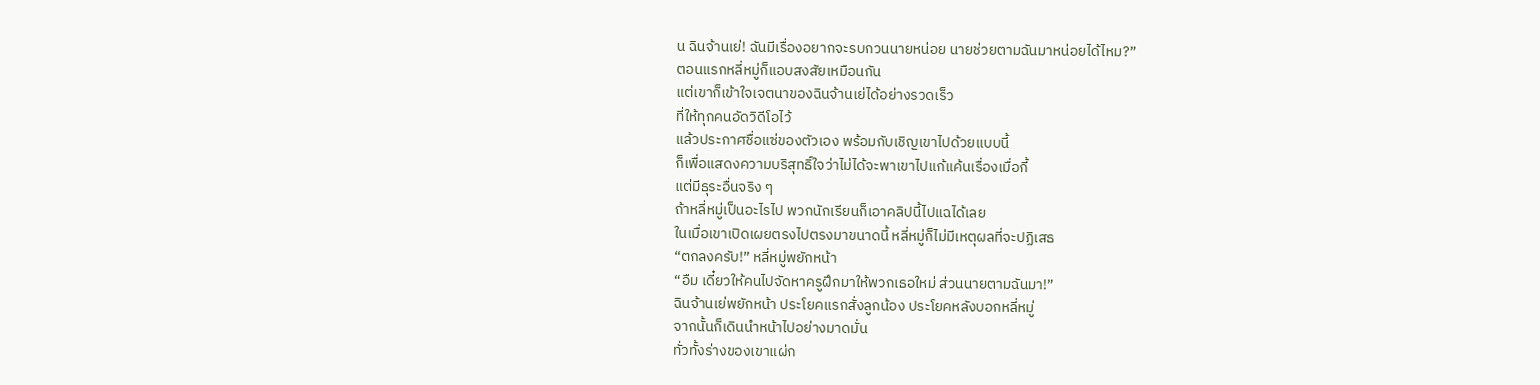น ฉินจ้านเย่! ฉันมีเรื่องอยากจะรบกวนนายหน่อย นายช่วยตามฉันมาหน่อยได้ไหม?”
ตอนแรกหลี่หมู่ก็แอบสงสัยเหมือนกัน
แต่เขาก็เข้าใจเจตนาของฉินจ้านเย่ได้อย่างรวดเร็ว
ที่ให้ทุกคนอัดวิดีโอไว้
แล้วประกาศชื่อแซ่ของตัวเอง พร้อมกับเชิญเขาไปด้วยแบบนี้
ก็เพื่อแสดงความบริสุทธิ์ใจว่าไม่ได้จะพาเขาไปแก้แค้นเรื่องเมื่อกี้
แต่มีธุระอื่นจริง ๆ
ถ้าหลี่หมู่เป็นอะไรไป พวกนักเรียนก็เอาคลิปนี้ไปแฉได้เลย
ในเมื่อเขาเปิดเผยตรงไปตรงมาขนาดนี้ หลี่หมู่ก็ไม่มีเหตุผลที่จะปฏิเสธ
“ตกลงครับ!” หลี่หมู่พยักหน้า
“อืม เดี๋ยวให้คนไปจัดหาครูฝึกมาให้พวกเธอใหม่ ส่วนนายตามฉันมา!”
ฉินจ้านเย่พยักหน้า ประโยคแรกสั่งลูกน้อง ประโยคหลังบอกหลี่หมู่
จากนั้นก็เดินนำหน้าไปอย่างมาดมั่น
ทั่วทั้งร่างของเขาแผ่ก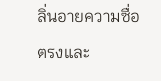ลิ่นอายความซื่อตรงและ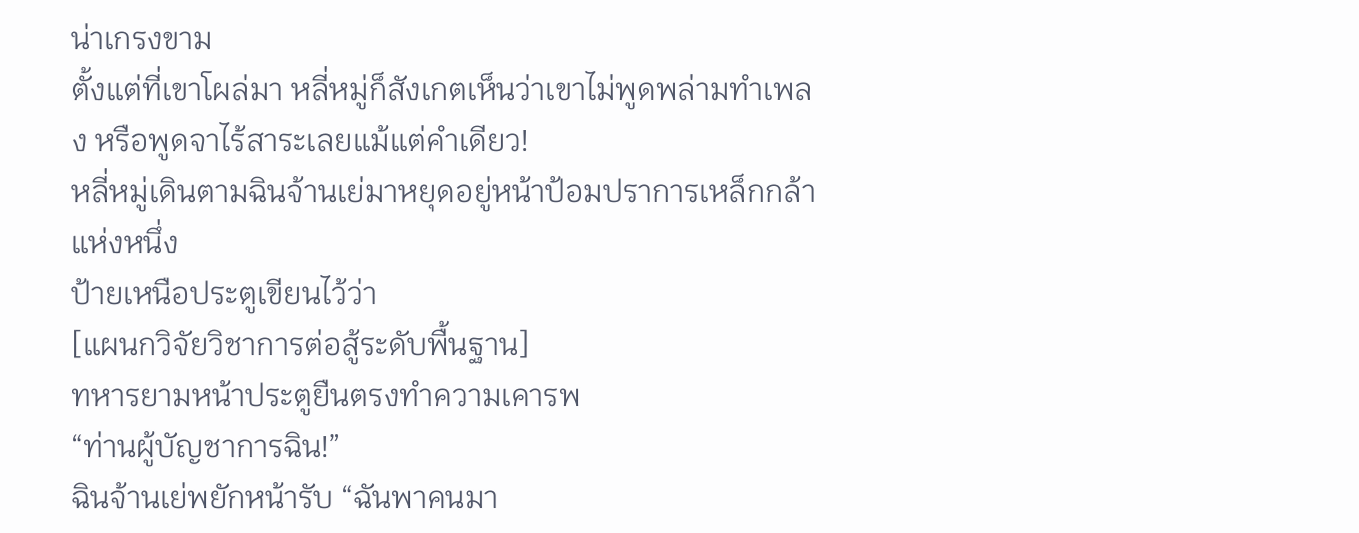น่าเกรงขาม
ตั้งแต่ที่เขาโผล่มา หลี่หมู่ก็สังเกตเห็นว่าเขาไม่พูดพล่ามทำเพลง หรือพูดจาไร้สาระเลยแม้แต่คำเดียว!
หลี่หมู่เดินตามฉินจ้านเย่มาหยุดอยู่หน้าป้อมปราการเหล็กกล้าแห่งหนึ่ง
ป้ายเหนือประตูเขียนไว้ว่า
[แผนกวิจัยวิชาการต่อสู้ระดับพื้นฐาน]
ทหารยามหน้าประตูยืนตรงทำความเคารพ
“ท่านผู้บัญชาการฉิน!”
ฉินจ้านเย่พยักหน้ารับ “ฉันพาคนมา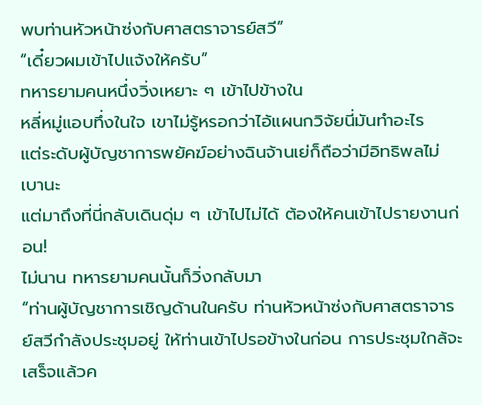พบท่านหัวหน้าซ่งกับศาสตราจารย์สวี”
“เดี๋ยวผมเข้าไปแจ้งให้ครับ”
ทหารยามคนหนึ่งวิ่งเหยาะ ๆ เข้าไปข้างใน
หลี่หมู่แอบทึ่งในใจ เขาไม่รู้หรอกว่าไอ้แผนกวิจัยนี่มันทำอะไร
แต่ระดับผู้บัญชาการพยัคฆ์อย่างฉินจ้านเย่ก็ถือว่ามีอิทธิพลไม่เบานะ
แต่มาถึงที่นี่กลับเดินดุ่ม ๆ เข้าไปไม่ได้ ต้องให้คนเข้าไปรายงานก่อน!
ไม่นาน ทหารยามคนนั้นก็วิ่งกลับมา
“ท่านผู้บัญชาการเชิญด้านในครับ ท่านหัวหน้าซ่งกับศาสตราจารย์สวีกำลังประชุมอยู่ ให้ท่านเข้าไปรอข้างในก่อน การประชุมใกล้จะเสร็จแล้วค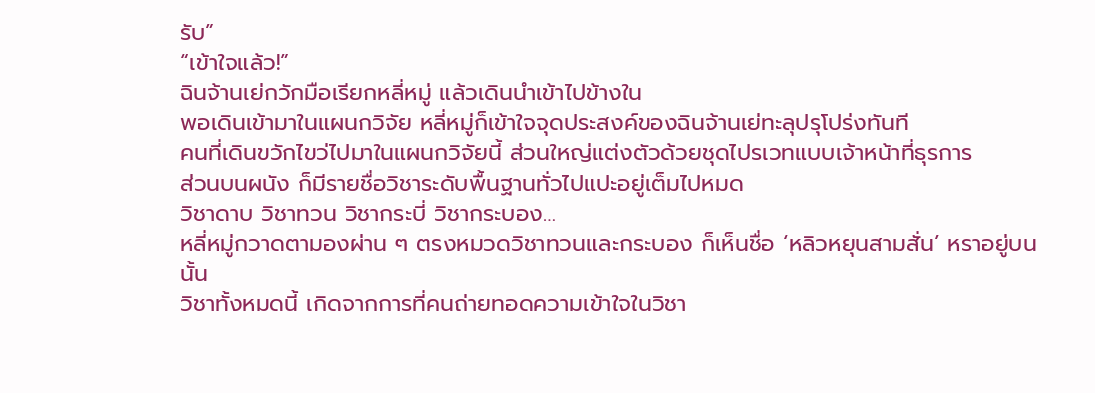รับ”
“เข้าใจแล้ว!”
ฉินจ้านเย่กวักมือเรียกหลี่หมู่ แล้วเดินนำเข้าไปข้างใน
พอเดินเข้ามาในแผนกวิจัย หลี่หมู่ก็เข้าใจจุดประสงค์ของฉินจ้านเย่ทะลุปรุโปร่งทันที
คนที่เดินขวักไขว่ไปมาในแผนกวิจัยนี้ ส่วนใหญ่แต่งตัวด้วยชุดไปรเวทแบบเจ้าหน้าที่ธุรการ
ส่วนบนผนัง ก็มีรายชื่อวิชาระดับพื้นฐานทั่วไปแปะอยู่เต็มไปหมด
วิชาดาบ วิชาทวน วิชากระบี่ วิชากระบอง…
หลี่หมู่กวาดตามองผ่าน ๆ ตรงหมวดวิชาทวนและกระบอง ก็เห็นชื่อ ‘หลิวหยุนสามสั่น’ หราอยู่บนนั้น
วิชาทั้งหมดนี้ เกิดจากการที่คนถ่ายทอดความเข้าใจในวิชา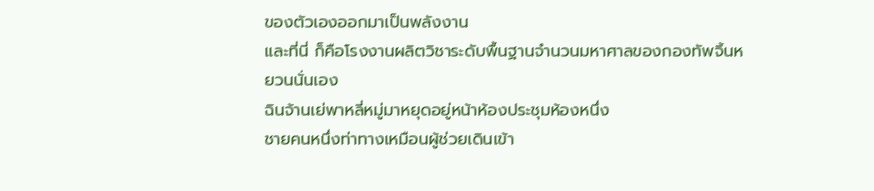ของตัวเองออกมาเป็นพลังงาน
และที่นี่ ก็คือโรงงานผลิตวิชาระดับพื้นฐานจำนวนมหาศาลของกองทัพจิ้นหยวนนั่นเอง
ฉินจ้านเย่พาหลี่หมู่มาหยุดอยู่หน้าห้องประชุมห้องหนึ่ง
ชายคนหนึ่งท่าทางเหมือนผู้ช่วยเดินเข้า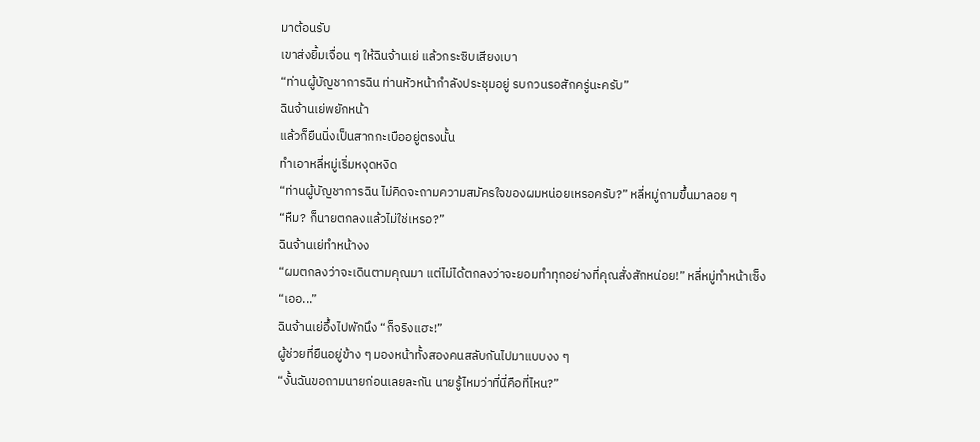มาต้อนรับ
เขาส่งยิ้มเจื่อน ๆ ให้ฉินจ้านเย่ แล้วกระซิบเสียงเบา
“ท่านผู้บัญชาการฉิน ท่านหัวหน้ากำลังประชุมอยู่ รบกวนรอสักครู่นะครับ”
ฉินจ้านเย่พยักหน้า
แล้วก็ยืนนิ่งเป็นสากกะเบืออยู่ตรงนั้น
ทำเอาหลี่หมู่เริ่มหงุดหงิด
“ท่านผู้บัญชาการฉิน ไม่คิดจะถามความสมัครใจของผมหน่อยเหรอครับ?” หลี่หมู่ถามขึ้นมาลอย ๆ
“หืม? ก็นายตกลงแล้วไม่ใช่เหรอ?”
ฉินจ้านเย่ทำหน้างง
“ผมตกลงว่าจะเดินตามคุณมา แต่ไม่ได้ตกลงว่าจะยอมทำทุกอย่างที่คุณสั่งสักหน่อย!” หลี่หมู่ทำหน้าเซ็ง
“เออ...”
ฉินจ้านเย่อึ้งไปพักนึง “ก็จริงแฮะ!”
ผู้ช่วยที่ยืนอยู่ข้าง ๆ มองหน้าทั้งสองคนสลับกันไปมาแบบงง ๆ
“งั้นฉันขอถามนายก่อนเลยละกัน นายรู้ไหมว่าที่นี่คือที่ไหน?”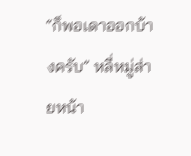“ก็พอเดาออกบ้างครับ” หลี่หมู่ส่ายหน้า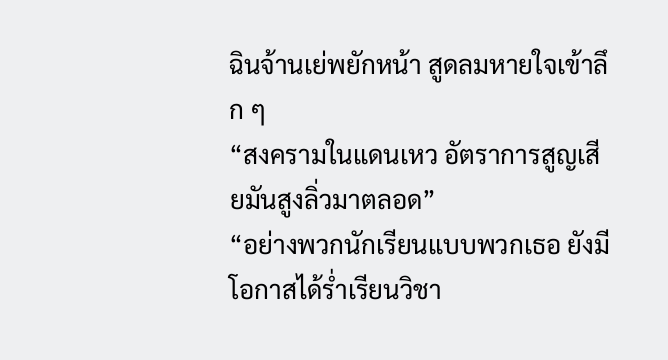ฉินจ้านเย่พยักหน้า สูดลมหายใจเข้าลึก ๆ
“สงครามในแดนเหว อัตราการสูญเสียมันสูงลิ่วมาตลอด”
“อย่างพวกนักเรียนแบบพวกเธอ ยังมีโอกาสได้ร่ำเรียนวิชา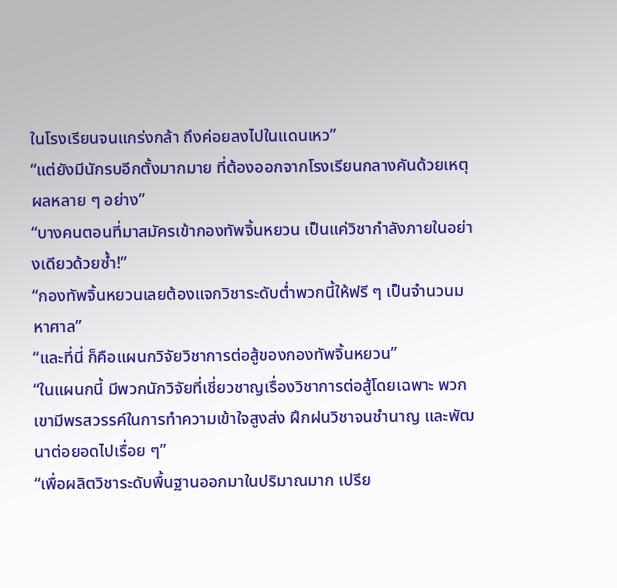ในโรงเรียนจนแกร่งกล้า ถึงค่อยลงไปในแดนเหว”
“แต่ยังมีนักรบอีกตั้งมากมาย ที่ต้องออกจากโรงเรียนกลางคันด้วยเหตุผลหลาย ๆ อย่าง”
“บางคนตอนที่มาสมัครเข้ากองทัพจิ้นหยวน เป็นแค่วิชากำลังภายในอย่างเดียวด้วยซ้ำ!”
“กองทัพจิ้นหยวนเลยต้องแจกวิชาระดับต่ำพวกนี้ให้ฟรี ๆ เป็นจำนวนมหาศาล”
“และที่นี่ ก็คือแผนกวิจัยวิชาการต่อสู้ของกองทัพจิ้นหยวน”
“ในแผนกนี้ มีพวกนักวิจัยที่เชี่ยวชาญเรื่องวิชาการต่อสู้โดยเฉพาะ พวกเขามีพรสวรรค์ในการทำความเข้าใจสูงส่ง ฝึกฝนวิชาจนชำนาญ และพัฒนาต่อยอดไปเรื่อย ๆ”
“เพื่อผลิตวิชาระดับพื้นฐานออกมาในปริมาณมาก เปรีย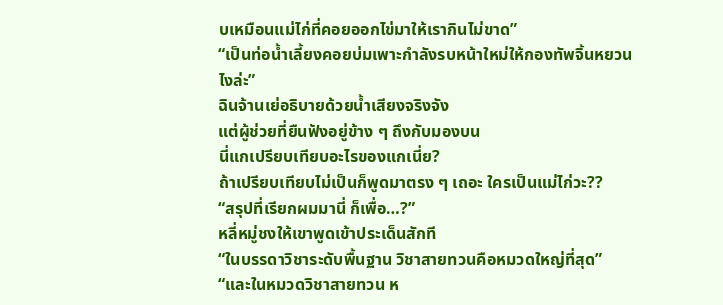บเหมือนแม่ไก่ที่คอยออกไข่มาให้เรากินไม่ขาด”
“เป็นท่อน้ำเลี้ยงคอยบ่มเพาะกำลังรบหน้าใหม่ให้กองทัพจิ้นหยวนไงล่ะ”
ฉินจ้านเย่อธิบายด้วยน้ำเสียงจริงจัง
แต่ผู้ช่วยที่ยืนฟังอยู่ข้าง ๆ ถึงกับมองบน
นี่แกเปรียบเทียบอะไรของแกเนี่ย?
ถ้าเปรียบเทียบไม่เป็นก็พูดมาตรง ๆ เถอะ ใครเป็นแม่ไก่วะ??
“สรุปที่เรียกผมมานี่ ก็เพื่อ…?”
หลี่หมู่ชงให้เขาพูดเข้าประเด็นสักที
“ในบรรดาวิชาระดับพื้นฐาน วิชาสายทวนคือหมวดใหญ่ที่สุด”
“และในหมวดวิชาสายทวน ห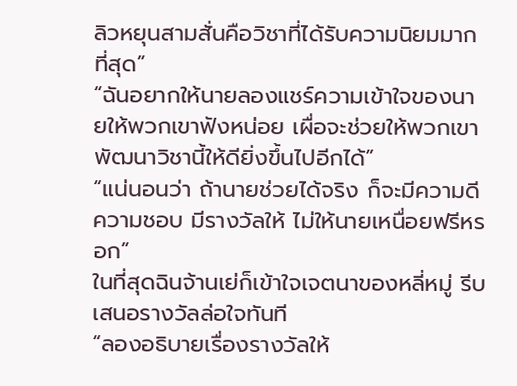ลิวหยุนสามสั่นคือวิชาที่ได้รับความนิยมมากที่สุด”
“ฉันอยากให้นายลองแชร์ความเข้าใจของนายให้พวกเขาฟังหน่อย เผื่อจะช่วยให้พวกเขาพัฒนาวิชานี้ให้ดียิ่งขึ้นไปอีกได้”
“แน่นอนว่า ถ้านายช่วยได้จริง ก็จะมีความดีความชอบ มีรางวัลให้ ไม่ให้นายเหนื่อยฟรีหรอก”
ในที่สุดฉินจ้านเย่ก็เข้าใจเจตนาของหลี่หมู่ รีบเสนอรางวัลล่อใจทันที
“ลองอธิบายเรื่องรางวัลให้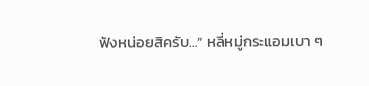ฟังหน่อยสิครับ…” หลี่หมู่กระแอมเบา ๆ